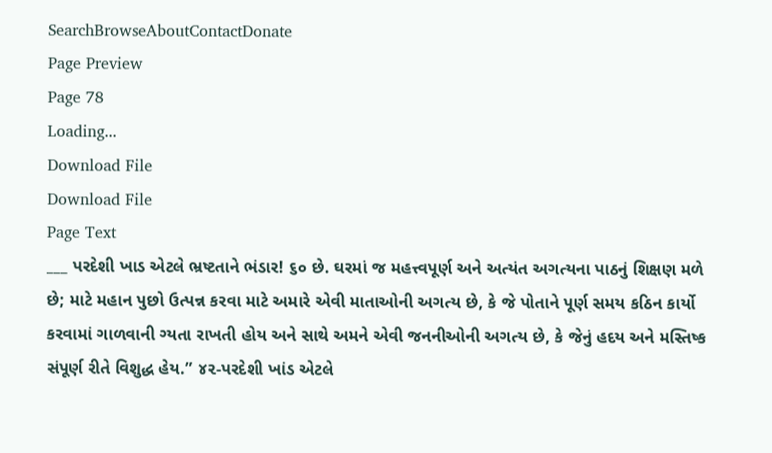SearchBrowseAboutContactDonate
Page Preview
Page 78
Loading...
Download File
Download File
Page Text
___ પરદેશી ખાડ એટલે ભ્રષ્ટતાને ભંડાર! ૬૦ છે. ઘરમાં જ મહત્ત્વપૂર્ણ અને અત્યંત અગત્યના પાઠનું શિક્ષણ મળે છે; માટે મહાન પુછો ઉત્પન્ન કરવા માટે અમારે એવી માતાઓની અગત્ય છે, કે જે પોતાને પૂર્ણ સમય કઠિન કાર્યો કરવામાં ગાળવાની ગ્યતા રાખતી હોય અને સાથે અમને એવી જનનીઓની અગત્ય છે, કે જેનું હદય અને મસ્તિષ્ક સંપૂર્ણ રીતે વિશુદ્ધ હેય.” ૪૨-પરદેશી ખાંડ એટલે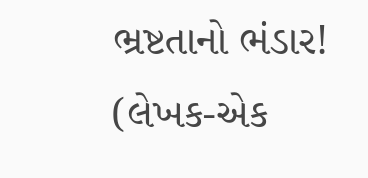ભ્રષ્ટતાનો ભંડાર! (લેખક-એક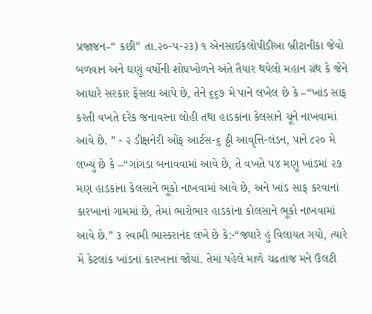પ્રજાજન–“ કછી” તા.૨૦-૫-૨૩) ૧ એનસાઈકલોપીડીઆ બ્રીટાનીકા જેવો બળવાન અને ઘણું વર્ષોની શોધખોળને અંતે તૈયાર થયેલો મહાન ગ્રંથ કે જેને આધારે સરકાર ફેંસલા આપે છે, તેને ૬૬૭ મે પાને લખેલ છે કે –“ખાંડ સાફ કરતી વખતે દરેક જનાવરના લોહી તથા હાડકાંના કેલસાને ચૂને નાખવામાં આવે છે. ” - ૨ ડીક્ષનેરી ઓંફ આર્ટસ-૬ ઠ્ઠી આવૃત્તિ-લંડન, પાને ૮૨૦ મે લખ્યું છે કે –“ગાંગડા બનાવવામાં આવે છે, તે વખતે ૫૪ મણુ ખાંડમાં ૨૭ મણ હાડકાંના કેલસાને ભૂકો નાખવામાં આવે છે, અને ખાંડ સાફ કરવાનાં કારખાનાં ગામમાં છે, તેમાં ભારોભાર હાડકાંના કોલસાને ભૂકો નાખવામાં આવે છે.” ૩ સ્વામી ભાસ્કરાનંદ લખે છે કે:-“જ્યારે હું વિલાયત ગયો, ત્યારે મેં કેટલાંક ખાંડનાં કારખાનાં જોયાં. તેમાં પહેલે માળે ચઢતાંજ મને ઉલટી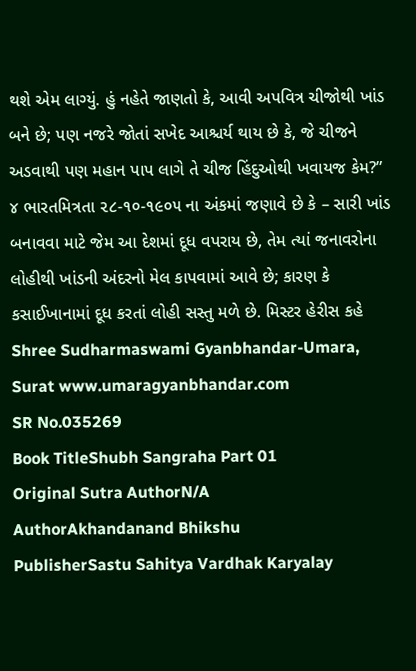થશે એમ લાગ્યું. હું નહેતે જાણતો કે, આવી અપવિત્ર ચીજોથી ખાંડ બને છે; પણ નજરે જોતાં સખેદ આશ્ચર્ય થાય છે કે, જે ચીજને અડવાથી પણ મહાન પાપ લાગે તે ચીજ હિંદુઓથી ખવાયજ કેમ?” ૪ ભારતમિત્રતા ૨૮-૧૦-૧૯૦૫ ના અંકમાં જણાવે છે કે – સારી ખાંડ બનાવવા માટે જેમ આ દેશમાં દૂધ વપરાય છે, તેમ ત્યાં જનાવરોના લોહીથી ખાંડની અંદરનો મેલ કાપવામાં આવે છે; કારણ કે કસાઈખાનામાં દૂધ કરતાં લોહી સસ્તુ મળે છે. મિસ્ટર હેરીસ કહે Shree Sudharmaswami Gyanbhandar-Umara, Surat www.umaragyanbhandar.com
SR No.035269
Book TitleShubh Sangraha Part 01
Original Sutra AuthorN/A
AuthorAkhandanand Bhikshu
PublisherSastu Sahitya Vardhak Karyalay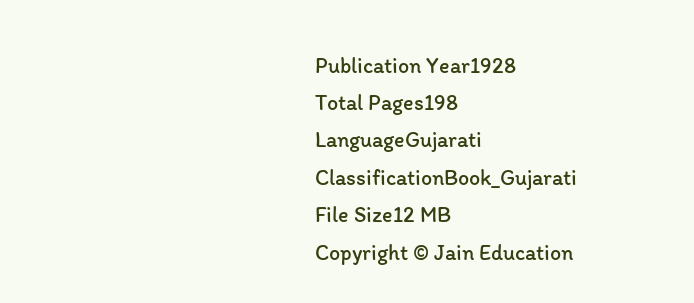Publication Year1928
Total Pages198
LanguageGujarati
ClassificationBook_Gujarati
File Size12 MB
Copyright © Jain Education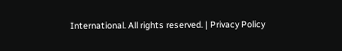International. All rights reserved. | Privacy Policy